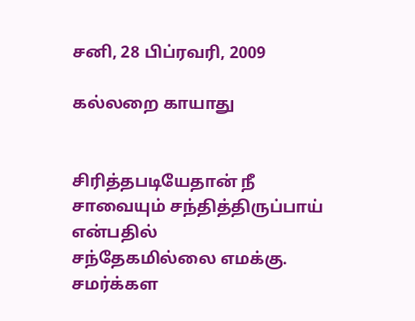சனி, 28 பிப்ரவரி, 2009

கல்லறை காயாது


சிரித்தபடியேதான் நீ
சாவையும் சந்தித்திருப்பாய் என்பதில்
சந்தேகமில்லை எமக்கு.
சமர்க்கள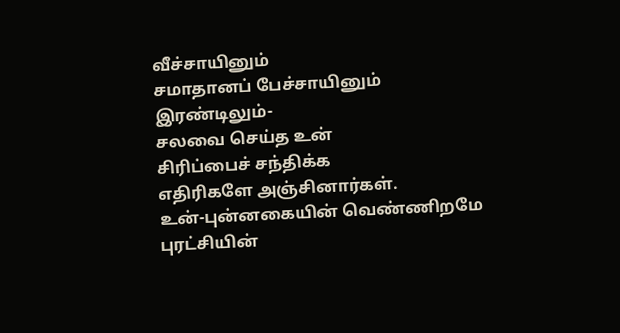வீச்சாயினும்
சமாதானப் பேச்சாயினும்
இரண்டிலும்-
சலவை செய்த உன்
சிரிப்பைச் சந்திக்க
எதிரிகளே அஞ்சினார்கள்.
உன்-புன்னகையின் வெண்ணிறமே
புரட்சியின்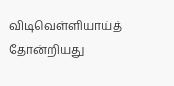விடிவெள்ளியாய்த்
தோன்றியது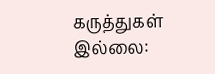கருத்துகள் இல்லை: